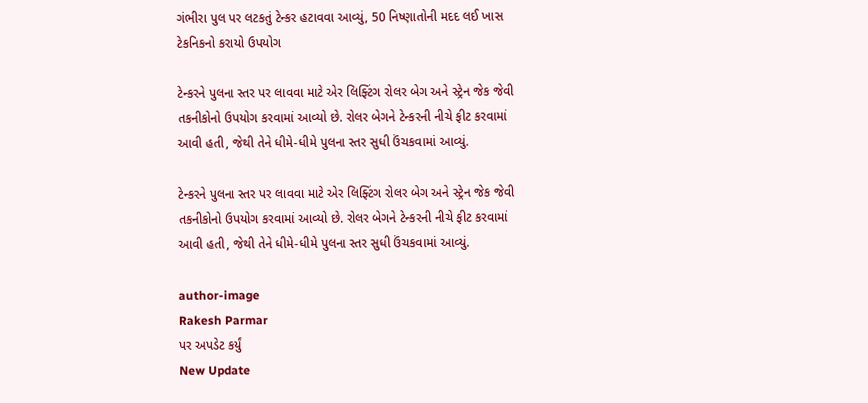ગંભીરા પુલ પર લટકતું ટેન્કર હટાવવા આવ્યું, 50 નિષ્ણાતોની મદદ લઈ ખાસ ટેકનિકનો કરાયો ઉપયોગ

ટેન્કરને પુલના સ્તર પર લાવવા માટે એર લિફ્ટિંગ રોલર બેગ અને સ્ટ્રેન જેક જેવી તકનીકોનો ઉપયોગ કરવામાં આવ્યો છે. રોલર બેગને ટેન્કરની નીચે ફીટ કરવામાં આવી હતી, જેથી તેને ધીમે-ધીમે પુલના સ્તર સુધી ઉંચકવામાં આવ્યું.

ટેન્કરને પુલના સ્તર પર લાવવા માટે એર લિફ્ટિંગ રોલર બેગ અને સ્ટ્રેન જેક જેવી તકનીકોનો ઉપયોગ કરવામાં આવ્યો છે. રોલર બેગને ટેન્કરની નીચે ફીટ કરવામાં આવી હતી, જેથી તેને ધીમે-ધીમે પુલના સ્તર સુધી ઉંચકવામાં આવ્યું.

author-image
Rakesh Parmar
પર અપડેટ કર્યું
New Update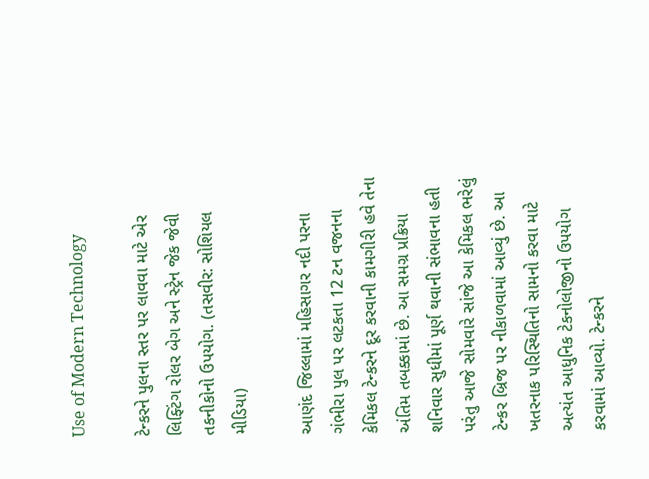Use of Modern Technology

ટેન્કરને પુલના સ્તર પર લાવવા માટે એર લિફ્ટિંગ રોલર બેગ અને સ્ટ્રેન જેક જેવી તકનીકોનો ઉપયોગ. (તસવીર: સોશિયલ મીડિયા)

આણંદ જિલ્લામાં મહિસાગર નદી પરના ગંભીરા પુલ પર લટકતા 12 ટન વજનના કેમિકલ ટેન્કરને દૂર કરવાની કામગીરી હવે તેના અંતિમ તબક્કામાં છે. આ સમગ્ર પ્રક્રિયા શનિવાર સુધીમાં પૂર્ણ થવાની સંભાવના હતી પરંતુ આજે સોમવારે સાંજે આ કેમિકલ ભરેલું ટેન્કર બ્રિજ પર નીકાળવામાં આવ્યું છે. આ ખતરનાક પરિસ્થિતિનો સામનો કરવા માટે અત્યંત આધુનિક ટેકનોલોજીનો ઉપયોગ કરવામાં આવ્યો. ટેન્કરને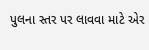પુલના સ્તર પર લાવવા માટે એર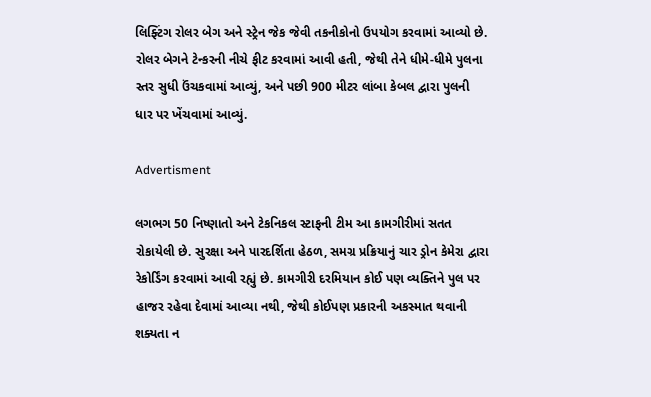લિફ્ટિંગ રોલર બેગ અને સ્ટ્રેન જેક જેવી તકનીકોનો ઉપયોગ કરવામાં આવ્યો છે. રોલર બેગને ટેન્કરની નીચે ફીટ કરવામાં આવી હતી, જેથી તેને ધીમે-ધીમે પુલના સ્તર સુધી ઉંચકવામાં આવ્યું, અને પછી 900 મીટર લાંબા કેબલ દ્વારા પુલની ધાર પર ખેંચવામાં આવ્યું.

Advertisment

લગભગ 50 નિષ્ણાતો અને ટેકનિકલ સ્ટાફની ટીમ આ કામગીરીમાં સતત રોકાયેલી છે. સુરક્ષા અને પારદર્શિતા હેઠળ, સમગ્ર પ્રક્રિયાનું ચાર ડ્રોન કેમેરા દ્વારા રેકોર્ડિંગ કરવામાં આવી રહ્યું છે. કામગીરી દરમિયાન કોઈ પણ વ્યક્તિને પુલ પર હાજર રહેવા દેવામાં આવ્યા નથી, જેથી કોઈપણ પ્રકારની અકસ્માત થવાની શક્યતા ન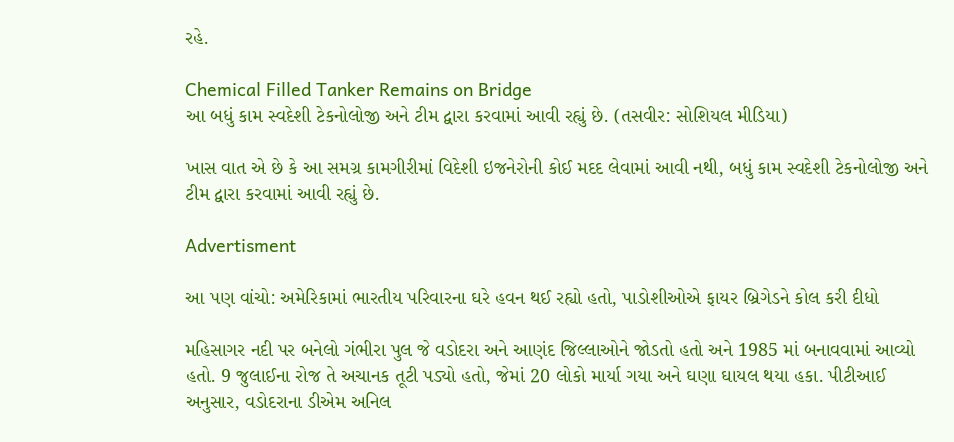રહે.

Chemical Filled Tanker Remains on Bridge
આ બધું કામ સ્વદેશી ટેકનોલોજી અને ટીમ દ્વારા કરવામાં આવી રહ્યું છે. (તસવીર: સોશિયલ મીડિયા)

ખાસ વાત એ છે કે આ સમગ્ર કામગીરીમાં વિદેશી ઇજનેરોની કોઈ મદદ લેવામાં આવી નથી, બધું કામ સ્વદેશી ટેકનોલોજી અને ટીમ દ્વારા કરવામાં આવી રહ્યું છે.

Advertisment

આ પણ વાંચો: અમેરિકામાં ભારતીય પરિવારના ઘરે હવન થઈ રહ્યો હતો, પાડોશીઓએ ફાયર બ્રિગેડને કોલ કરી દીધો

મહિસાગર નદી પર બનેલો ગંભીરા પુલ જે વડોદરા અને આણંદ જિલ્લાઓને જોડતો હતો અને 1985 માં બનાવવામાં આવ્યો હતો. 9 જુલાઈના રોજ તે અચાનક તૂટી પડ્યો હતો, જેમાં 20 લોકો માર્યા ગયા અને ઘણા ઘાયલ થયા હકા. પીટીઆઈ અનુસાર, વડોદરાના ડીએમ અનિલ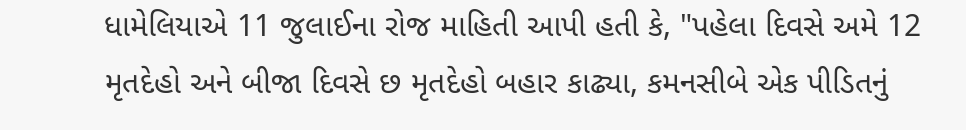ધામેલિયાએ 11 જુલાઈના રોજ માહિતી આપી હતી કે, "પહેલા દિવસે અમે 12 મૃતદેહો અને બીજા દિવસે છ મૃતદેહો બહાર કાઢ્યા, કમનસીબે એક પીડિતનું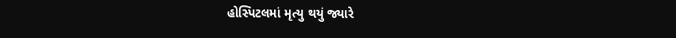હોસ્પિટલમાં મૃત્યુ થયું જ્યારે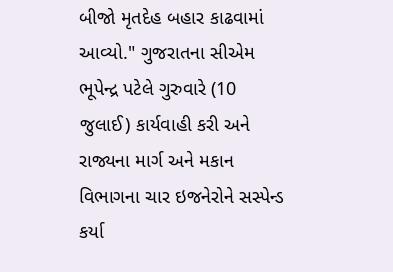બીજો મૃતદેહ બહાર કાઢવામાં આવ્યો." ગુજરાતના સીએમ ભૂપેન્દ્ર પટેલે ગુરુવારે (10 જુલાઈ) કાર્યવાહી કરી અને રાજ્યના માર્ગ અને મકાન વિભાગના ચાર ઇજનેરોને સસ્પેન્ડ કર્યા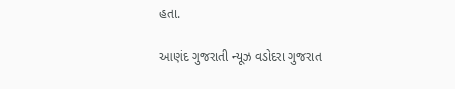હતા.

આણંદ ગુજરાતી ન્યૂઝ વડોદરા ગુજરાત